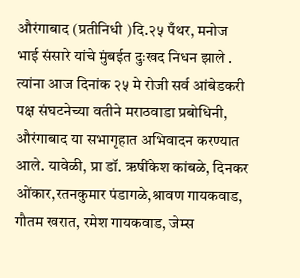औरंगाबाद (प्रतीनिधी )दि.२५ पँथर, मनोज भाई संसारे यांचे मुंबईत दुःखद निधन झाले . त्यांना आज दिनांक २५ मे रोजी सर्व आंबेडकरी पक्ष संघटनेच्या वतीने मराठवाडा प्रबोधिनी, औरंगाबाद या सभागृहात अभिवादन करण्यात आले. यावेळी, प्रा डॉ. ऋषींकेश कांबळे, दिनकर ओंकार,रतनकुमार पंडागळे,श्रावण गायकवाड, गौतम खरात, रमेश गायकवाड, जेम्स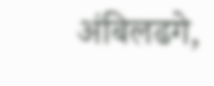अंबिलढगे,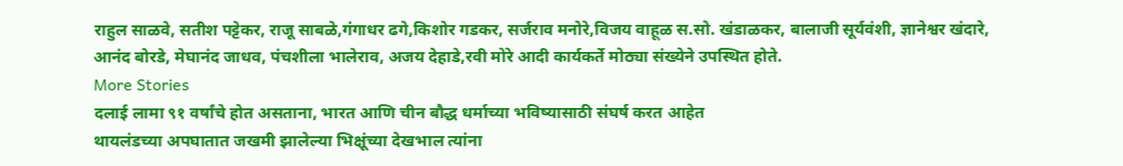राहुल साळवे, सतीश पट्टेकर, राजू साबळे,गंगाधर ढगे,किशोर गडकर, सर्जराव मनोरे,विजय वाहूळ स.सो. खंडाळकर, बालाजी सूर्यवंशी, ज्ञानेश्वर खंदारे, आनंद बोरडे, मेघानंद जाधव, पंचशीला भालेराव, अजय देहाडे,रवी मोरे आदी कार्यकर्ते मोठ्या संख्येने उपस्थित होते.
More Stories
दलाई लामा ९१ वर्षांचे होत असताना, भारत आणि चीन बौद्ध धर्माच्या भविष्यासाठी संघर्ष करत आहेत
थायलंडच्या अपघातात जखमी झालेल्या भिक्षूंच्या देखभाल त्यांना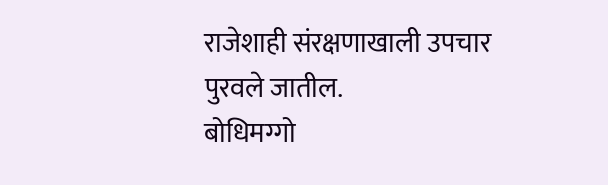राजेशाही संरक्षणाखाली उपचार पुरवले जातील.
बोधिमग्गो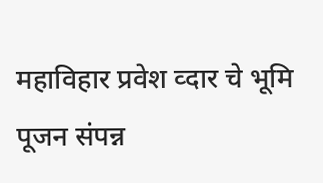महाविहार प्रवेश व्दार चे भूमि पूजन संपन्न